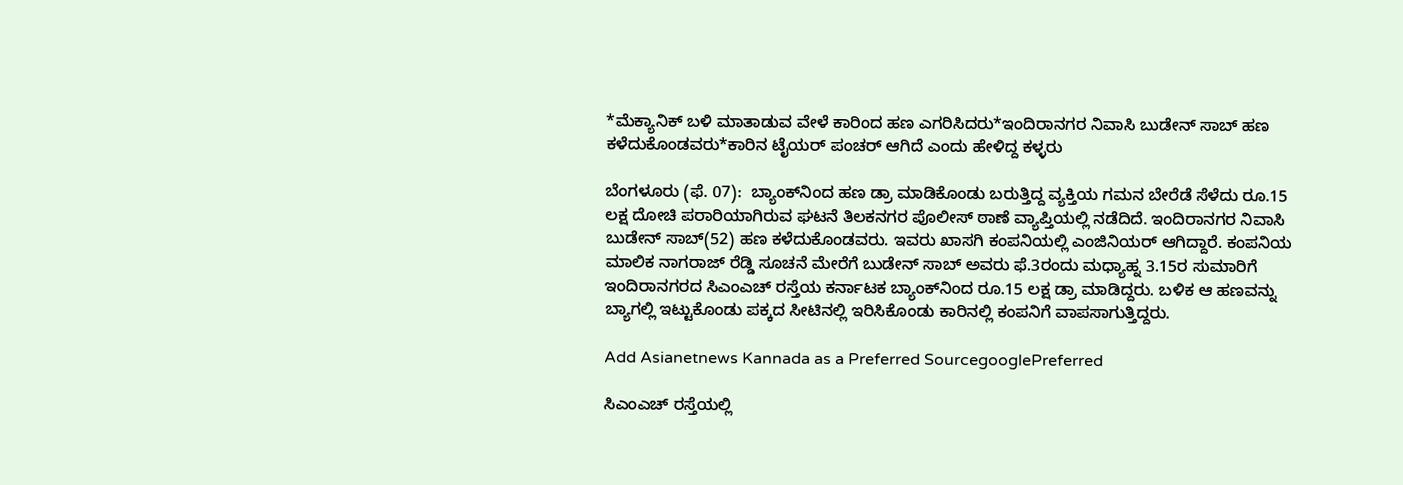*ಮೆಕ್ಯಾನಿಕ್‌ ಬಳಿ ಮಾತಾಡುವ ವೇಳೆ ಕಾರಿಂದ ಹಣ ಎಗರಿಸಿದರು*ಇಂದಿರಾನಗರ ನಿವಾಸಿ ಬುಡೇನ್‌ ಸಾಬ್‌ ಹಣ ಕಳೆದುಕೊಂಡವರು*ಕಾರಿನ ಟೈಯರ್‌ ಪಂಚರ್‌ ಆಗಿದೆ ಎಂದು ಹೇಳಿದ್ದ ಕಳ್ಳರು

ಬೆಂಗಳೂರು (ಫೆ. 07):  ಬ್ಯಾಂಕ್‌ನಿಂದ ಹಣ ಡ್ರಾ ಮಾಡಿಕೊಂಡು ಬರುತ್ತಿದ್ದ ವ್ಯಕ್ತಿಯ ಗಮನ ಬೇರೆಡೆ ಸೆಳೆದು ರೂ.15 ಲಕ್ಷ ದೋಚಿ ಪರಾರಿಯಾಗಿರುವ ಘಟನೆ ತಿಲಕನಗರ ಪೊಲೀಸ್‌ ಠಾಣೆ ವ್ಯಾಪ್ತಿಯಲ್ಲಿ ನಡೆದಿದೆ. ಇಂದಿರಾನಗರ ನಿವಾಸಿ ಬುಡೇನ್‌ ಸಾಬ್‌(52) ಹಣ ಕಳೆದುಕೊಂಡವರು. ಇವರು ಖಾಸಗಿ ಕಂಪನಿಯಲ್ಲಿ ಎಂಜಿನಿಯರ್‌ ಆಗಿದ್ದಾರೆ. ಕಂಪನಿಯ ಮಾಲಿಕ ನಾಗರಾಜ್‌ ರೆಡ್ಡಿ ಸೂಚನೆ ಮೇರೆಗೆ ಬುಡೇನ್‌ ಸಾಬ್‌ ಅವರು ಫೆ.3ರಂದು ಮಧ್ಯಾಹ್ನ 3.15ರ ಸುಮಾರಿಗೆ ಇಂದಿರಾನಗರದ ಸಿಎಂಎಚ್‌ ರಸ್ತೆಯ ಕರ್ನಾಟಕ ಬ್ಯಾಂಕ್‌ನಿಂದ ರೂ.15 ಲಕ್ಷ ಡ್ರಾ ಮಾಡಿದ್ದರು. ಬಳಿಕ ಆ ಹಣವನ್ನು ಬ್ಯಾಗಲ್ಲಿ ಇಟ್ಟುಕೊಂಡು ಪಕ್ಕದ ಸೀಟಿನಲ್ಲಿ ಇರಿಸಿಕೊಂಡು ಕಾರಿನಲ್ಲಿ ಕಂಪನಿಗೆ ವಾಪಸಾಗುತ್ತಿದ್ದರು.

Add Asianetnews Kannada as a Preferred SourcegooglePreferred

ಸಿಎಂಎಚ್‌ ರಸ್ತೆಯಲ್ಲಿ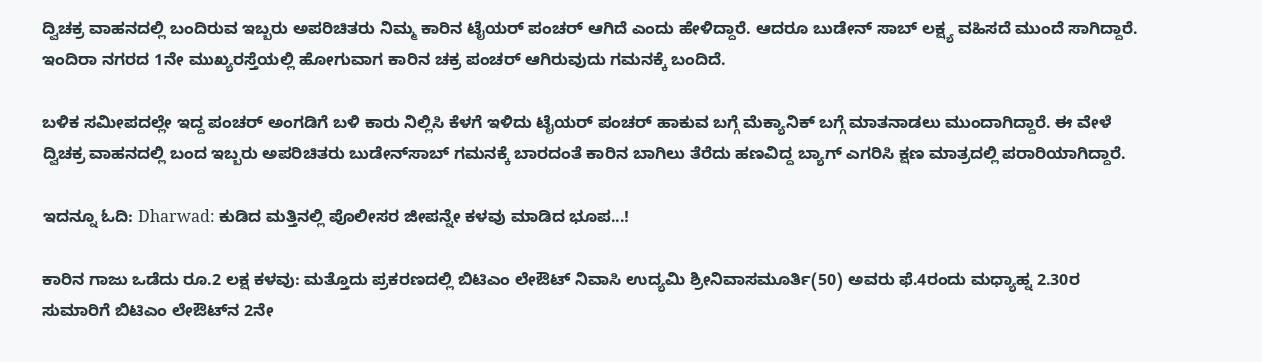ದ್ವಿಚಕ್ರ ವಾಹನದಲ್ಲಿ ಬಂದಿರುವ ಇಬ್ಬರು ಅಪರಿಚಿತರು ನಿಮ್ಮ ಕಾರಿನ ಟೈಯರ್‌ ಪಂಚರ್‌ ಆಗಿದೆ ಎಂದು ಹೇಳಿದ್ದಾರೆ. ಆದರೂ ಬುಡೇನ್‌ ಸಾಬ್‌ ಲಕ್ಷ್ಯ ವಹಿಸದೆ ಮುಂದೆ ಸಾಗಿದ್ದಾರೆ. ಇಂದಿರಾ ನಗರದ 1ನೇ ಮುಖ್ಯರಸ್ತೆಯಲ್ಲಿ ಹೋಗುವಾಗ ಕಾರಿನ ಚಕ್ರ ಪಂಚರ್‌ ಆಗಿರುವುದು ಗಮನಕ್ಕೆ ಬಂದಿದೆ.

ಬಳಿಕ ಸಮೀಪದಲ್ಲೇ ಇದ್ದ ಪಂಚರ್‌ ಅಂಗಡಿಗೆ ಬಳಿ ಕಾರು ನಿಲ್ಲಿಸಿ ಕೆಳಗೆ ಇಳಿದು ಟೈಯರ್‌ ಪಂಚರ್‌ ಹಾಕುವ ಬಗ್ಗೆ ಮೆಕ್ಯಾನಿಕ್‌ ಬಗ್ಗೆ ಮಾತನಾಡಲು ಮುಂದಾಗಿದ್ದಾರೆ. ಈ ವೇಳೆ ದ್ವಿಚಕ್ರ ವಾಹನದಲ್ಲಿ ಬಂದ ಇಬ್ಬರು ಅಪರಿಚಿತರು ಬುಡೇನ್‌ಸಾಬ್‌ ಗಮನಕ್ಕೆ ಬಾರದಂತೆ ಕಾರಿನ ಬಾಗಿಲು ತೆರೆದು ಹಣವಿದ್ದ ಬ್ಯಾಗ್‌ ಎಗರಿಸಿ ಕ್ಷಣ ಮಾತ್ರದಲ್ಲಿ ಪರಾರಿಯಾಗಿದ್ದಾರೆ.

ಇದನ್ನೂ ಓದಿ: Dharwad: ಕುಡಿದ ಮತ್ತಿನಲ್ಲಿ ಪೊಲೀಸರ ಜೀಪನ್ನೇ ಕಳವು ಮಾಡಿದ ಭೂಪ...!

ಕಾರಿನ ಗಾಜು ಒಡೆದು ರೂ.2 ಲಕ್ಷ ಕಳವು: ಮತ್ತೊದು ಪ್ರಕರಣದಲ್ಲಿ ಬಿಟಿಎಂ ಲೇಔಟ್‌ ನಿವಾಸಿ ಉದ್ಯಮಿ ಶ್ರೀನಿವಾಸಮೂರ್ತಿ(50) ಅವರು ಫೆ.4ರಂದು ಮಧ್ಯಾಹ್ನ 2.30ರ ಸುಮಾರಿಗೆ ಬಿಟಿಎಂ ಲೇಔಟ್‌ನ 2ನೇ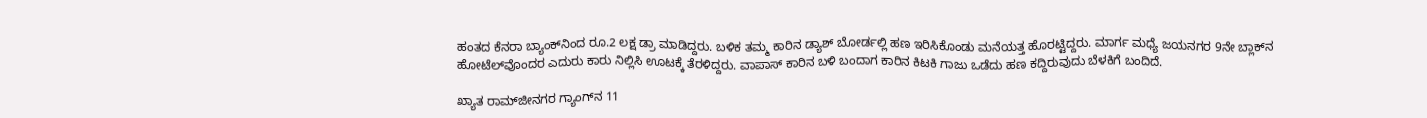ಹಂತದ ಕೆನರಾ ಬ್ಯಾಂಕ್‌ನಿಂದ ರೂ.2 ಲಕ್ಷ ಡ್ರಾ ಮಾಡಿದ್ದರು. ಬಳಿಕ ತಮ್ಮ ಕಾರಿನ ಡ್ಯಾಶ್‌ ಬೋರ್ಡಲ್ಲಿ ಹಣ ಇರಿಸಿಕೊಂಡು ಮನೆಯತ್ತ ಹೊರಟ್ಟಿದ್ದರು. ಮಾರ್ಗ ಮಧ್ಯೆ ಜಯನಗರ 9ನೇ ಬ್ಲಾಕ್‌ನ ಹೋಟೆಲ್‌ವೊಂದರ ಎದುರು ಕಾರು ನಿಲ್ಲಿಸಿ ಊಟಕ್ಕೆ ತೆರಳಿದ್ದರು. ವಾಪಾಸ್‌ ಕಾರಿನ ಬಳಿ ಬಂದಾಗ ಕಾರಿನ ಕಿಟಕಿ ಗಾಜು ಒಡೆದು ಹಣ ಕದ್ದಿರುವುದು ಬೆಳಕಿಗೆ ಬಂದಿದೆ.

ಖ್ಯಾತ ರಾಮ್‌ಜೀನಗರ ಗ್ಯಾಂಗ್‌ನ 11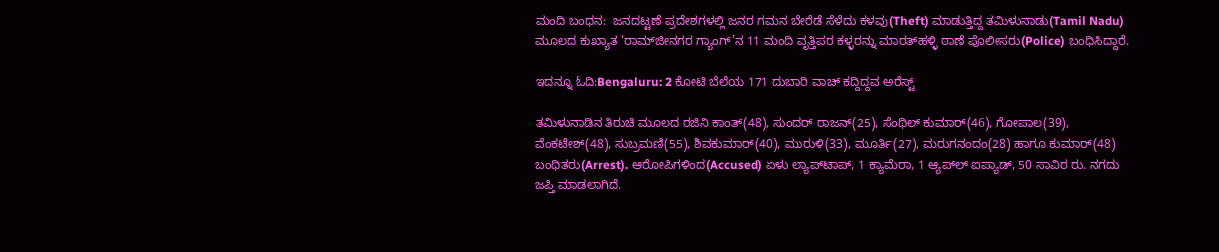ಮಂದಿ ಬಂಧನ:  ಜನದಟ್ಟಣೆ ಪ್ರದೇಶಗಳಲ್ಲಿ ಜನರ ಗಮನ ಬೇರೆಡೆ ಸೆಳೆದು ಕಳವು(Theft) ಮಾಡುತ್ತಿದ್ದ ತಮಿಳುನಾಡು(Tamil Nadu) ಮೂಲದ ಕುಖ್ಯಾತ ‘ರಾಮ್‌ಜೀನಗರ ಗ್ಯಾಂಗ್‌’ನ 11 ಮಂದಿ ವೃತ್ತಿಪರ ಕಳ್ಳರನ್ನು ಮಾರತ್‌ಹಳ್ಳಿ ಠಾಣೆ ಪೊಲೀಸರು(Police) ಬಂಧಿಸಿದ್ದಾರೆ.

ಇದನ್ನೂ ಓದಿ:Bengaluru: 2 ಕೋಟಿ ಬೆಲೆಯ 171 ದುಬಾರಿ ವಾಚ್‌ ಕದ್ದಿದ್ದವ ಅರೆಸ್ಟ್‌

ತಮಿಳುನಾಡಿನ ತಿರುಚಿ ಮೂಲದ ರಜಿನಿ ಕಾಂತ್‌(48), ಸುಂದರ್‌ ರಾಜನ್‌(25), ಸೆಂಥಿಲ್‌ ಕುಮಾರ್‌(46), ಗೋಪಾಲ(39), ವೆಂಕಟೇಶ್‌(48), ಸುಬ್ರಮಣಿ(55), ಶಿವಕುಮಾರ್‌(40), ಮುರುಳಿ(33), ಮೂರ್ತಿ(27), ಮರುಗನಂದಂ(28) ಹಾಗೂ ಕುಮಾರ್‌(48) ಬಂಧಿತರು(Arrest). ಆರೋಪಿಗಳಿಂದ(Accused) ಏಳು ಲ್ಯಾಪ್‌ಟಾಪ್‌, 1 ಕ್ಯಾಮೆರಾ, 1 ಆ್ಯಪ್‌ಲ್‌ ಐಪ್ಯಾಡ್‌, 50 ಸಾವಿರ ರು. ನಗದು ಜಪ್ತಿ ಮಾಡಲಾಗಿದೆ.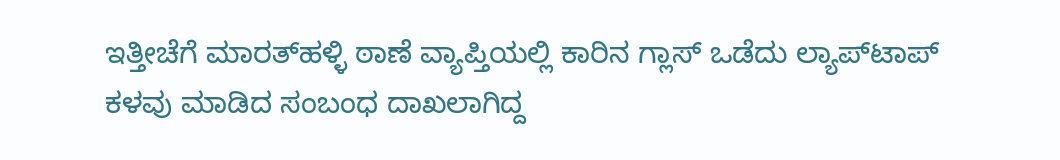ಇತ್ತೀಚೆಗೆ ಮಾರತ್‌ಹಳ್ಳಿ ಠಾಣೆ ವ್ಯಾಪ್ತಿಯಲ್ಲಿ ಕಾರಿನ ಗ್ಲಾಸ್‌ ಒಡೆದು ಲ್ಯಾಪ್‌ಟಾಪ್‌ ಕಳವು ಮಾಡಿದ ಸಂಬಂಧ ದಾಖಲಾಗಿದ್ದ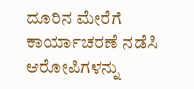ದೂರಿನ ಮೇರೆಗೆ ಕಾರ್ಯಾಚರಣೆ ನಡೆಸಿ ಆರೋಪಿಗಳನ್ನು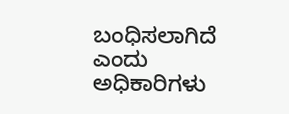ಬಂಧಿಸಲಾಗಿದೆ ಎಂದು ಅಧಿಕಾರಿಗಳು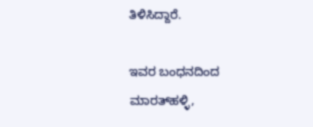ತಿಳಿಸಿದ್ದಾರೆ.

ಇವರ ಬಂಧನದಿಂದ ಮಾರತ್‌ಹಳ್ಳಿ,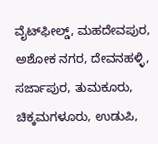ವೈಟ್‌ಫೀಲ್ಡ್‌, ಮಹದೇವಪುರ, ಅಶೋಕ ನಗರ, ದೇವನಹಳ್ಳಿ, ಸರ್ಜಾಪುರ, ತುಮಕೂರು, ಚಿಕ್ಕಮಗಳೂರು, ಉಡುಪಿ,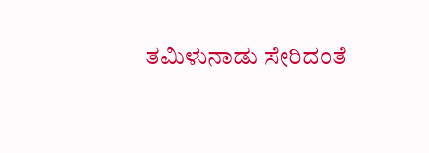ತಮಿಳುನಾಡು ಸೇರಿದಂತೆ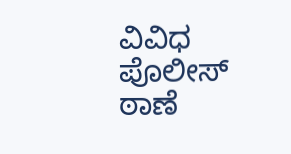ವಿವಿಧ ಪೊಲೀಸ್‌ ಠಾಣೆ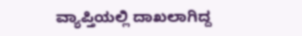ವ್ಯಾಪ್ತಿಯಲ್ಲಿ ದಾಖಲಾಗಿದ್ದ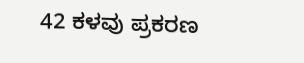42 ಕಳವು ಪ್ರಕರಣ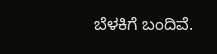ಬೆಳಕಿಗೆ ಬಂದಿವೆ.